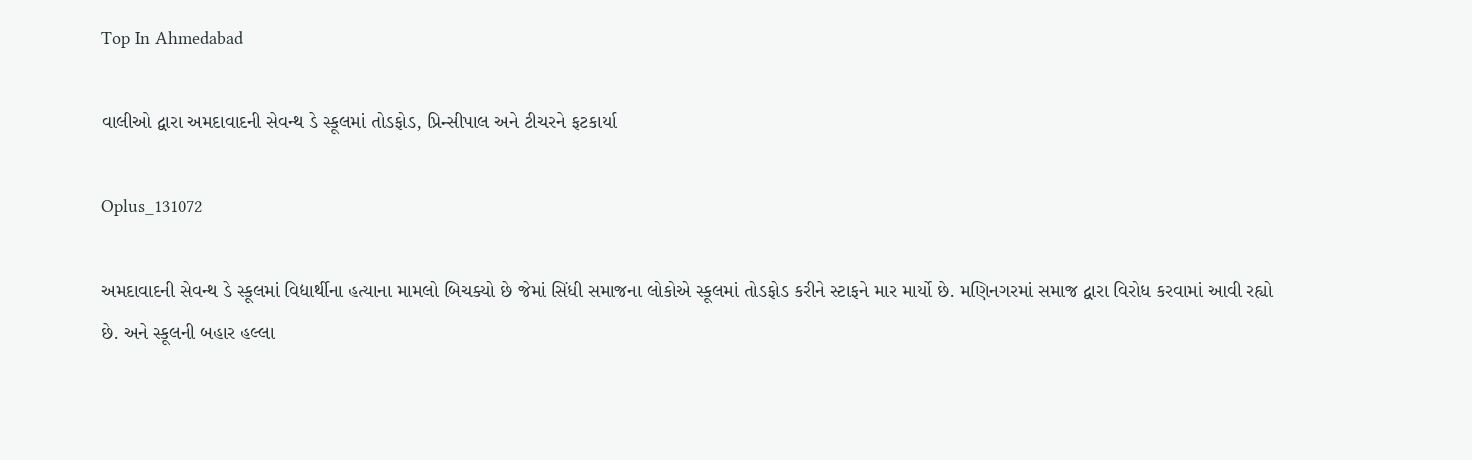Top In Ahmedabad

વાલીઓ દ્વારા અમદાવાદની સેવન્થ ડે સ્કૂલમાં તોડફોડ, પ્રિન્સીપાલ અને ટીચરને ફટકાર્યા

Oplus_131072

અમદાવાદની સેવન્થ ડે સ્કૂલમાં વિદ્યાર્થીના હત્યાના મામલો બિચક્યો છે જેમાં સિંધી સમાજના લોકોએ સ્કૂલમાં તોડફોડ કરીને સ્ટાફને માર માર્યો છે. મણિનગરમાં સમાજ દ્વારા વિરોધ કરવામાં આવી રહ્યો છે. અને સ્કૂલની બહાર હલ્લા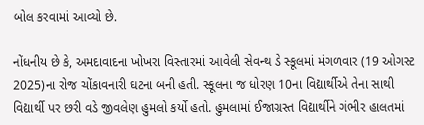બોલ કરવામાં આવ્યો છે.

નોંધનીય છે કે, અમદાવાદના ખોખરા વિસ્તારમાં આવેલી સેવન્થ ડે સ્કૂલમાં મંગળવાર (19 ઓગસ્ટ 2025)ના રોજ ચોંકાવનારી ઘટના બની હતી. સ્કૂલના જ ધોરણ 10ના વિદ્યાર્થીએ તેના સાથી વિદ્યાર્થી પર છરી વડે જીવલેણ હુમલો કર્યો હતો. હુમલામાં ઈજાગ્રસ્ત વિદ્યાર્થીને ગંભીર હાલતમાં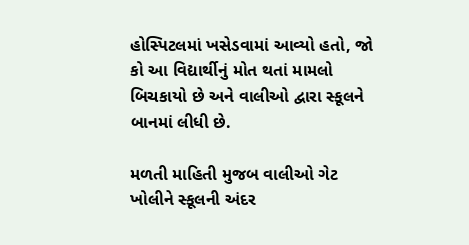હોસ્પિટલમાં ખસેડવામાં આવ્યો હતો, જો કો આ વિદ્યાર્થીનું મોત થતાં મામલો બિચકાયો છે અને વાલીઓ દ્વારા સ્કૂલને બાનમાં લીધી છે.

મળતી માહિતી મુજબ વાલીઓ ગેટ ખોલીને સ્કૂલની અંદર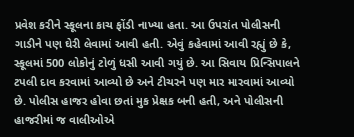પ્રવેશ કરીને સ્કૂલના કાચ ફોંડી નાખ્યા હતા. આ ઉપરાંત પોલીસની ગાડીને પણ ઘેરી લેવામાં આવી હતી. એવું કહેવામાં આવી રહ્યું છે કે, સ્કૂલમાં 500 લોકોનું ટોળું ધસી આવી ગયું છે. આ સિવાય પ્રિન્સિપાલને ટપલી દાવ કરવામાં આવ્યો છે અને ટીચરને પણ માર મારવામાં આવ્યો છે. પોલીસ હાજર હોવા છતાં મુક પ્રેક્ષક બની હતી, અને પોલીસની હાજરીમાં જ વાલીઓએ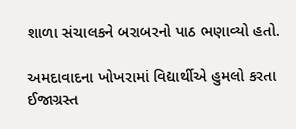શાળા સંચાલકને બરાબરનો પાઠ ભણાવ્યો હતો.

અમદાવાદના ખોખરામાં વિદ્યાર્થીએ હુમલો કરતા ઈજાગ્રસ્ત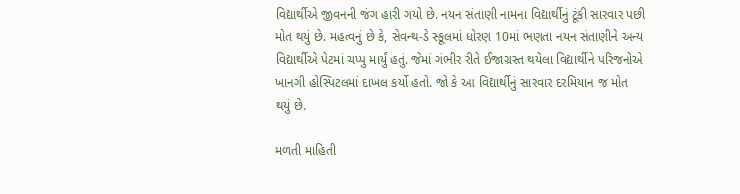વિદ્યાર્થીએ જીવનની જંગ હારી ગયો છે. નયન સંતાણી નામના વિદ્યાર્થીનું ટૂંકી સારવાર પછી મોત થયું છે. મહત્વનું છે કે, સેવન્થ-ડે સ્કૂલમાં ધોરણ 10માં ભણતા નયન સંતાણીને અન્ય વિદ્યાર્થીએ પેટમાં ચપ્પુ માર્યું હતું. જેમાં ગંભીર રીતે ઈજાગ્રસ્ત થયેલા વિદ્યાર્થીને પરિજનોએ ખાનગી હોસ્પિટલમાં દાખલ કર્યો હતો. જો કે આ વિદ્યાર્થીનું સારવાર દરમિયાન જ મોત થયું છે.

મળતી માહિતી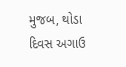મુજબ, થોડા દિવસ અગાઉ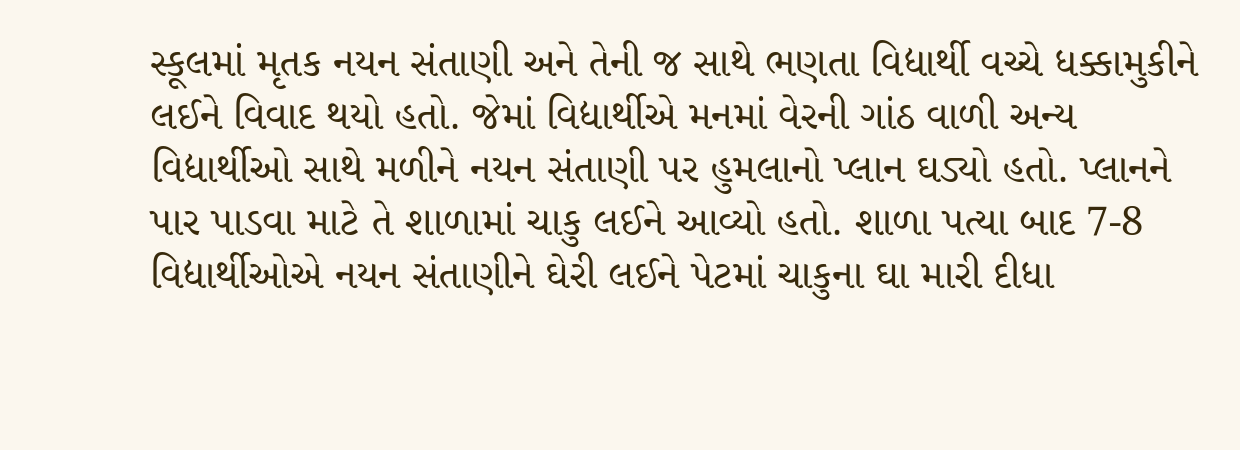સ્કૂલમાં મૃતક નયન સંતાણી અને તેની જ સાથે ભણતા વિદ્યાર્થી વચ્ચે ધક્કામુકીને લઈને વિવાદ થયો હતો. જેમાં વિદ્યાર્થીએ મનમાં વેરની ગાંઠ વાળી અન્ય વિદ્યાર્થીઓ સાથે મળીને નયન સંતાણી પર હુમલાનો પ્લાન ઘડ્યો હતો. પ્લાનને પાર પાડવા માટે તે શાળામાં ચાકુ લઈને આવ્યો હતો. શાળા પત્યા બાદ 7-8 વિદ્યાર્થીઓએ નયન સંતાણીને ઘેરી લઈને પેટમાં ચાકુના ઘા મારી દીધા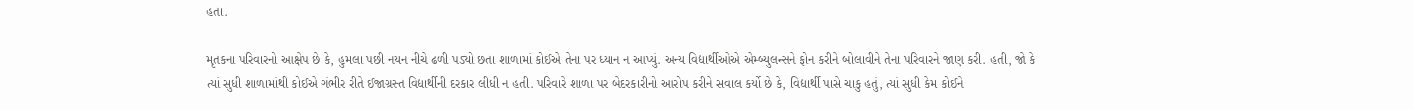હતા.

મૃતકના પરિવારનો આક્ષેપ છે કે, હુમલા પછી નયન નીચે ઢળી પડ્યો છતા શાળામાં કોઈએ તેના પર ધ્યાન ન આપ્યું. અન્ય વિદ્યાર્થીઓએ એમ્બ્યુલન્સને ફોન કરીને બોલાવીને તેના પરિવારને જાણ કરી. હતી, જો કે ત્યાં સુધી શાળામાંથી કોઈએ ગંભીર રીતે ઈજાગ્રસ્ત વિદ્યાર્થીની દરકાર લીધી ન હતી. પરિવારે શાળા પર બેદરકારીનો આરોપ કરીને સવાલ કર્યો છે કે, વિદ્યાર્થી પાસે ચાકુ હતું, ત્યાં સુધી કેમ કોઈને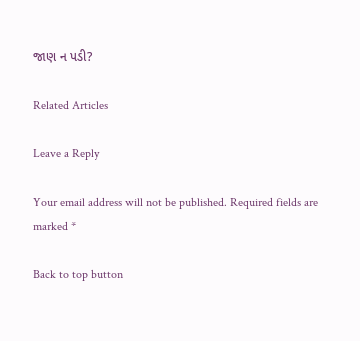જાણ ન પડી?

Related Articles

Leave a Reply

Your email address will not be published. Required fields are marked *

Back to top button